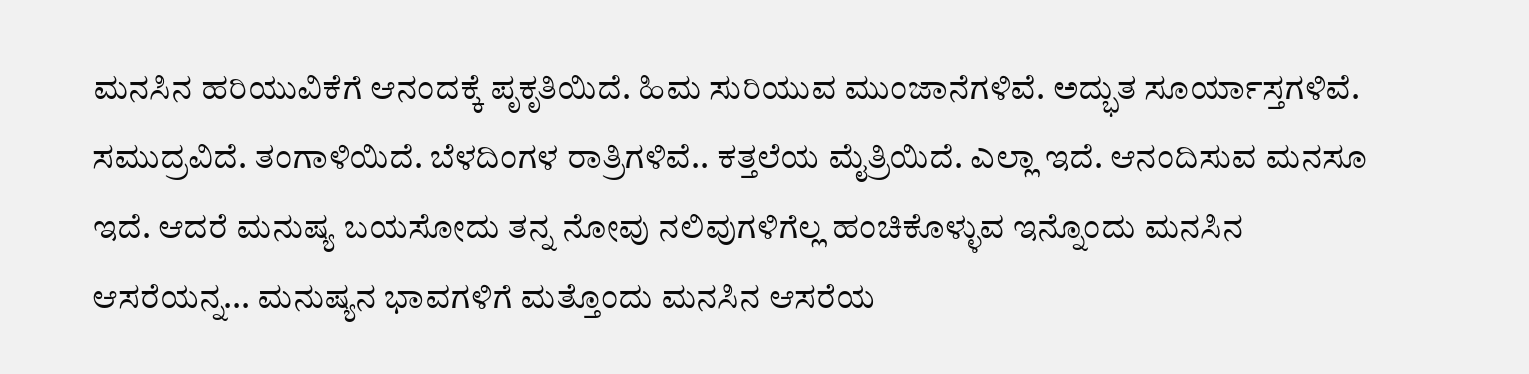ಮನಸಿನ ಹರಿಯುವಿಕೆಗೆ ಆನಂದಕ್ಕೆ ಪೃಕೃತಿಯಿದೆ. ಹಿಮ ಸುರಿಯುವ ಮುಂಜಾನೆಗಳಿವೆ. ಅದ್ಭುತ ಸೂರ್ಯಾಸ್ತಗಳಿವೆ. ಸಮುದ್ರವಿದೆ. ತಂಗಾಳಿಯಿದೆ. ಬೆಳದಿಂಗಳ ರಾತ್ರಿಗಳಿವೆ.. ಕತ್ತಲೆಯ ಮೈತ್ರಿಯಿದೆ. ಎಲ್ಲಾ ಇದೆ. ಆನಂದಿಸುವ ಮನಸೂ ಇದೆ. ಆದರೆ ಮನುಷ್ಯ ಬಯಸೋದು ತನ್ನ ನೋವು ನಲಿವುಗಳಿಗೆಲ್ಲ ಹಂಚಿಕೊಳ್ಳುವ ಇನ್ನೊಂದು ಮನಸಿನ ಆಸರೆಯನ್ನ... ಮನುಷ್ಯನ ಭಾವಗಳಿಗೆ ಮತ್ತೊಂದು ಮನಸಿನ ಆಸರೆಯ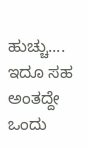ಹುಚ್ಚು.... ಇದೂ ಸಹ ಅಂತದ್ದೇ ಒಂದು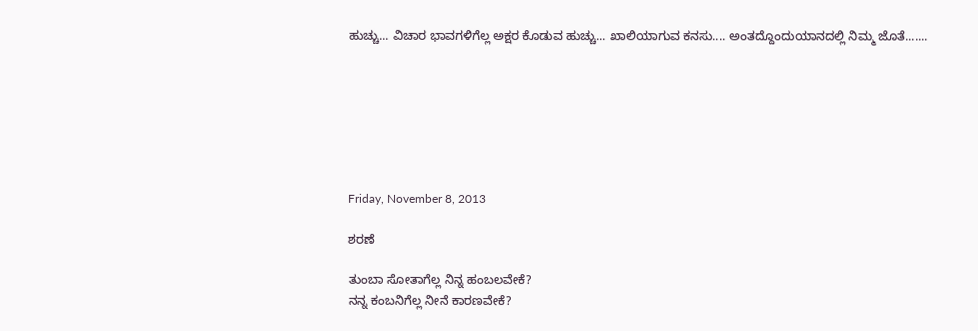ಹುಚ್ಚು... ವಿಚಾರ ಭಾವಗಳಿಗೆಲ್ಲ ಅಕ್ಷರ ಕೊಡುವ ಹುಚ್ಚು... ಖಾಲಿಯಾಗುವ ಕನಸು.... ಅಂತದ್ದೊಂದುಯಾನದಲ್ಲಿ ನಿಮ್ಮ ಜೊತೆ.......







Friday, November 8, 2013

ಶರಣೆ

ತುಂಬಾ ಸೋತಾಗೆಲ್ಲ ನಿನ್ನ ಹಂಬಲವೇಕೆ?
ನನ್ನ ಕಂಬನಿಗೆಲ್ಲ ನೀನೆ ಕಾರಣವೇಕೆ?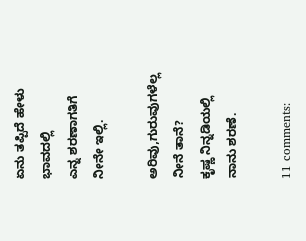ಏನು ತಪ್ಪಿದೆ ಹೇಳು
ಭಾವದಲ್ಲಿ
ಎನ್ನ ಶರಣಾಗತಿಗೆ
ನೀನೇ ಇಲ್ಲಿ.

ಅರಿವು,ಗುರುವುಗಳೆಲ್ಲ
ನೀನೆ ತಾನೆ?
ಕೃಷ್ಣ ನಿನ್ನಡಿಯಲ್ಲಿ
ನಾನು ಶರಣೆ.

11 comments: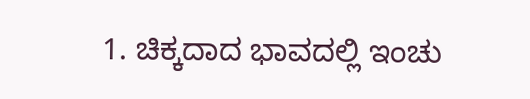1. ಚಿಕ್ಕದಾದ ಭಾವದಲ್ಲಿ ಇಂಚು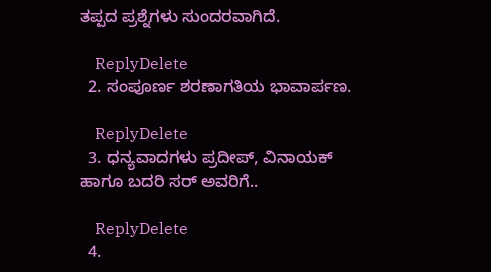ತಪ್ಪದ ಪ್ರಶ್ನೆಗಳು ಸುಂದರವಾಗಿದೆ.

    ReplyDelete
  2. ಸಂಪೂರ್ಣ ಶರಣಾಗತಿಯ ಭಾವಾರ್ಪಣ.

    ReplyDelete
  3. ಧನ್ಯವಾದಗಳು ಪ್ರದೀಪ್, ವಿನಾಯಕ್ ಹಾಗೂ ಬದರಿ ಸರ್ ಅವರಿಗೆ..

    ReplyDelete
  4.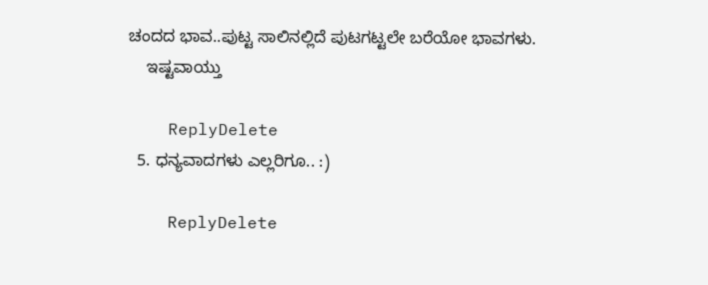ಚಂದದ ಭಾವ..ಪುಟ್ಟ ಸಾಲಿನಲ್ಲಿದೆ ಪುಟಗಟ್ಟಲೇ ಬರೆಯೋ ಭಾವಗಳು.
    ಇಷ್ಟವಾಯ್ತು

    ReplyDelete
  5. ಧನ್ಯವಾದಗಳು ಎಲ್ಲರಿಗೂ.. :)

    ReplyDelete